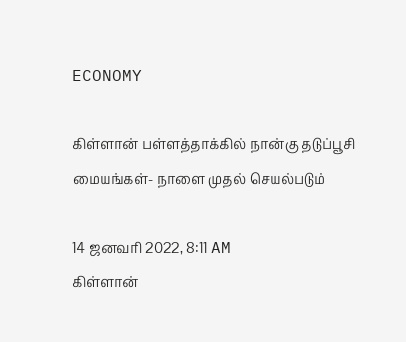ECONOMY

கிள்ளான் பள்ளத்தாக்கில் நான்கு தடுப்பூசி மையங்கள்- நாளை முதல் செயல்படும்

14 ஜனவரி 2022, 8:11 AM
கிள்ளான்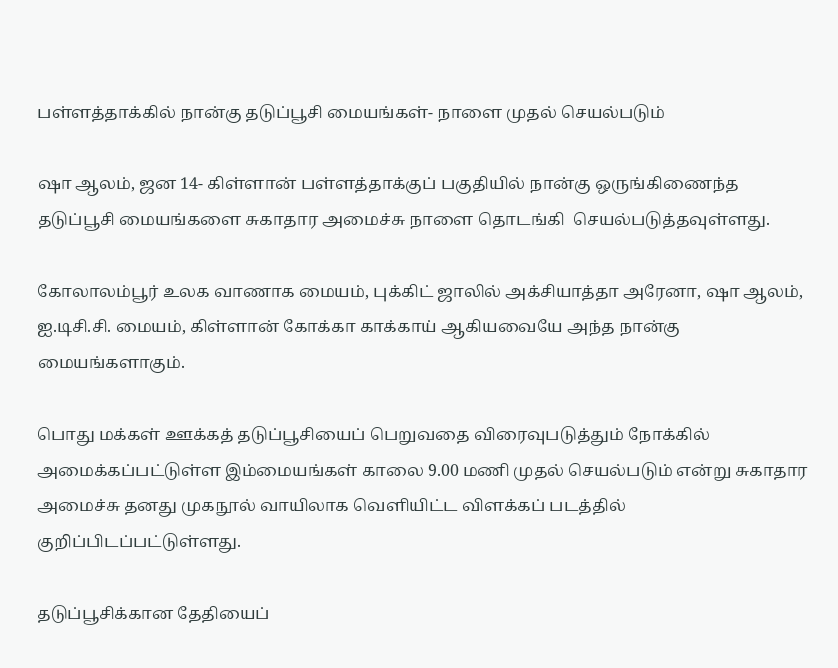பள்ளத்தாக்கில் நான்கு தடுப்பூசி மையங்கள்- நாளை முதல் செயல்படும்

ஷா ஆலம், ஜன 14- கிள்ளான் பள்ளத்தாக்குப் பகுதியில் நான்கு ஒருங்கிணைந்த தடுப்பூசி மையங்களை சுகாதார அமைச்சு நாளை தொடங்கி  செயல்படுத்தவுள்ளது.

கோலாலம்பூர் உலக வாணாக மையம், புக்கிட் ஜாலில் அக்சியாத்தா அரேனா, ஷா ஆலம், ஐ.டிசி.சி. மையம், கிள்ளான் கோக்கா காக்காய் ஆகியவையே அந்த நான்கு மையங்களாகும்.

பொது மக்கள் ஊக்கத் தடுப்பூசியைப் பெறுவதை விரைவுபடுத்தும் நோக்கில் அமைக்கப்பட்டுள்ள இம்மையங்கள் காலை 9.00 மணி முதல் செயல்படும் என்று சுகாதார அமைச்சு தனது முகநூல் வாயிலாக வெளியிட்ட விளக்கப் படத்தில் குறிப்பிடப்பட்டுள்ளது.

தடுப்பூசிக்கான தேதியைப்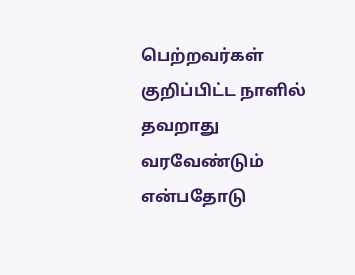பெற்றவர்கள் குறிப்பிட்ட நாளில் தவறாது வரவேண்டும் என்பதோடு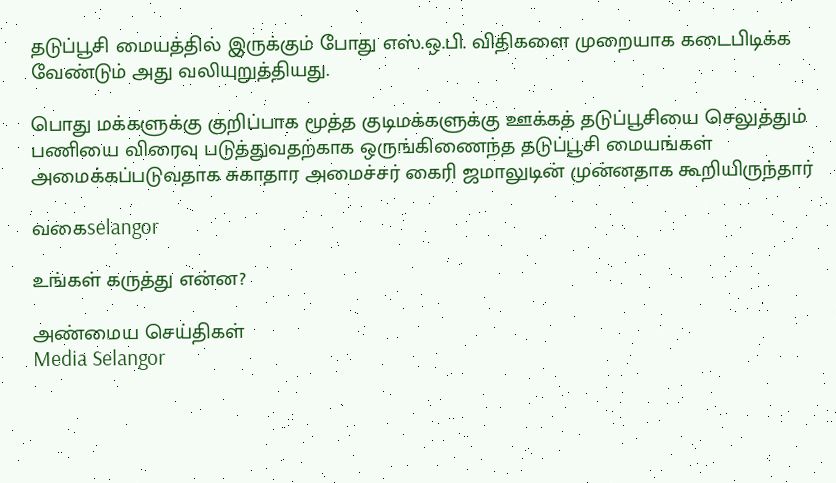தடுப்பூசி மையத்தில் இருக்கும் போது எஸ்.ஒ.பி. விதிகளை முறையாக கடைபிடிக்க வேண்டும் அது வலியுறுத்தியது.

பொது மக்களுக்கு குறிப்பாக மூத்த குடிமக்களுக்கு ஊக்கத் தடுப்பூசியை செலுத்தும் பணியை விரைவு படுத்துவதற்காக ஒருங்கிணைந்த தடுப்பூசி மையங்கள் அமைக்கப்படுவதாக சுகாதார அமைச்சர் கைரி ஜமாலுடின் முன்னதாக கூறியிருந்தார்

வகைselangor

உங்கள் கருத்து என்ன?

அண்மைய செய்திகள்
Media Selangor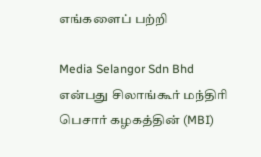எங்களைப் பற்றி

Media Selangor Sdn Bhd என்பது சிலாங்கூர் மந்திரி பெசார் கழகத்தின் (MBI)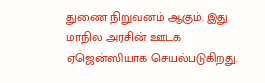துணை நிறுவனம் ஆகும். இது மாநில அரசின் ஊடக ஏஜென்ஸியாக செயல்படுகிறது.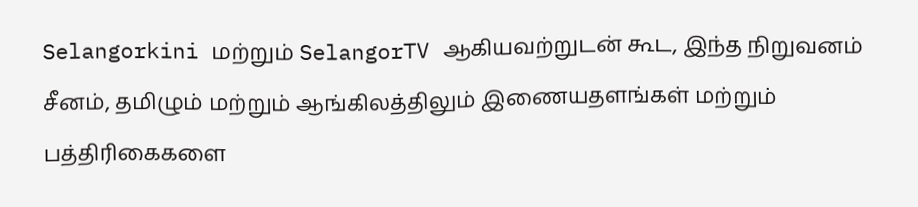Selangorkini மற்றும் SelangorTV ஆகியவற்றுடன் கூட, இந்த நிறுவனம் சீனம், தமிழும் மற்றும் ஆங்கிலத்திலும் இணையதளங்கள் மற்றும் பத்திரிகைகளை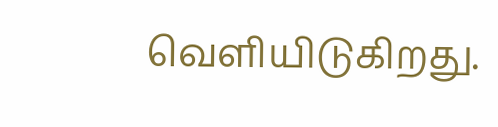வெளியிடுகிறது.